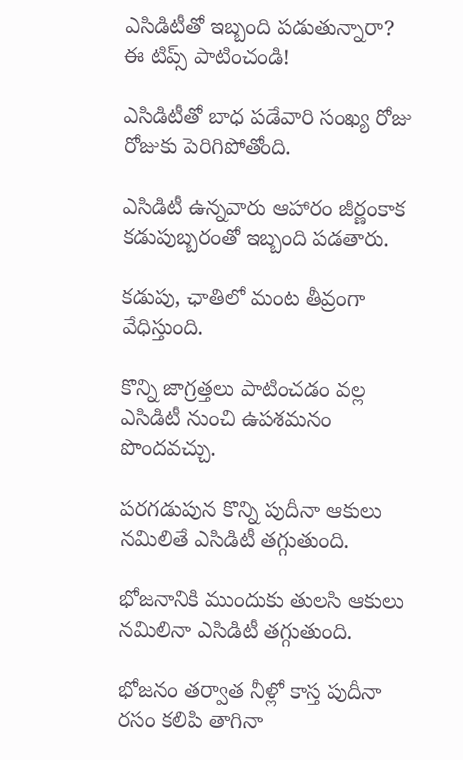ఎసిడిటీతో ఇబ్బంది పడుతున్నారా? ఈ టిప్స్ పాటించండి!

ఎసిడిటీతో బాధ పడేవారి సంఖ్య రోజు రోజుకు పెరిగిపోతోంది.

ఎసిడిటీ ఉన్నవారు ఆహారం జీర్ణంకాక కడుపుబ్బరంతో ఇబ్బంది పడతారు.

కడుపు, ఛాతిలో మంట తీవ్రంగా వేధిస్తుంది.

కొన్ని జాగ్రత్తలు పాటించడం వల్ల ఎసిడిటీ నుంచి ఉపశమనం పొందవచ్చు.

పరగడుపున కొన్ని పుదీనా ఆకులు నమిలితే ఎసిడిటీ తగ్గుతుంది.

భోజనానికి ముందుకు తులసి ఆకులు నమిలినా ఎసిడిటీ తగ్గుతుంది.

భోజనం తర్వాత నీళ్లో కాస్త పుదీనా రసం కలిపి తాగినా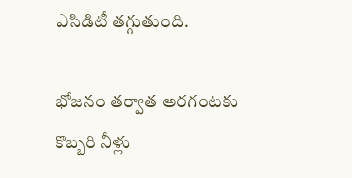ఎసిడిటీ తగ్గుతుంది.

భోజనం తర్వాత అరగంటకు కొబ్బరి నీళ్లు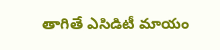తాగితే ఎసిడిటీ మాయం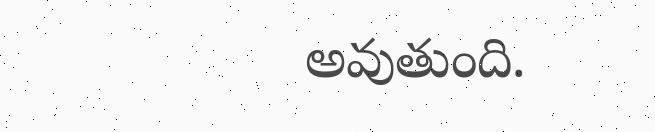అవుతుంది.